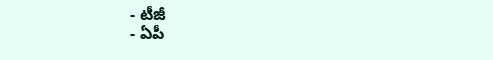- టీజీ
- ఏపీ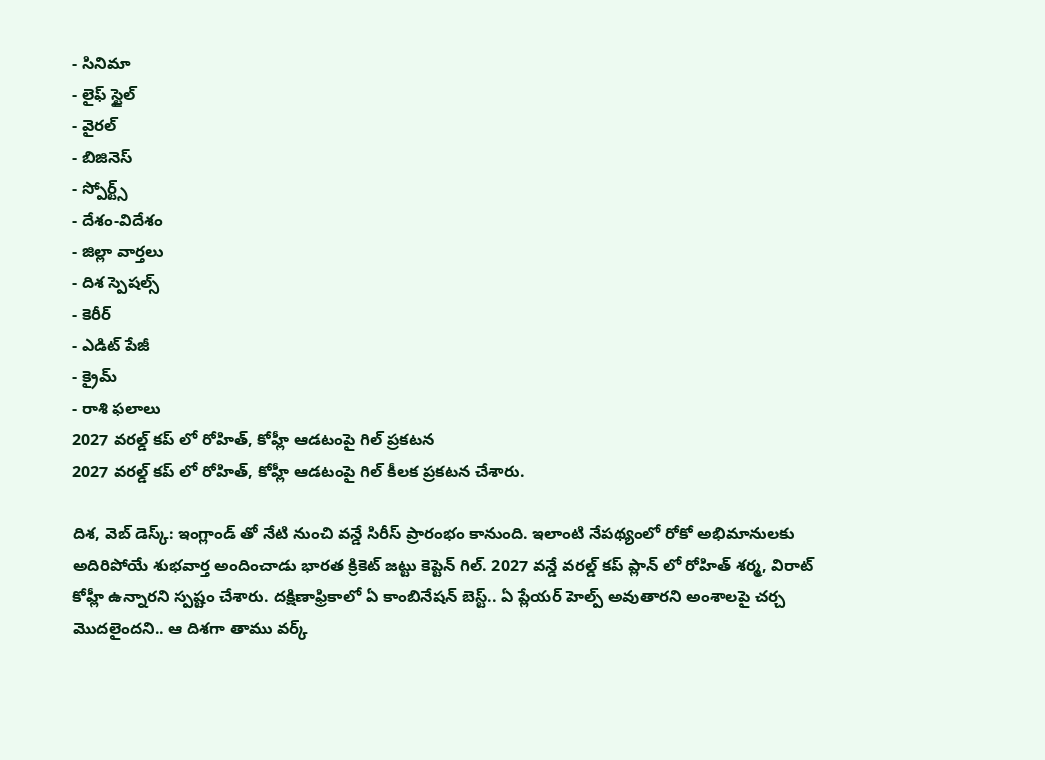- సినిమా
- లైఫ్ స్టైల్
- వైరల్
- బిజినెస్
- స్పోర్ట్స్
- దేశం-విదేశం
- జిల్లా వార్తలు
- దిశ స్పెషల్స్
- కెరీర్
- ఎడిట్ పేజీ
- క్రైమ్
- రాశి ఫలాలు
2027 వరల్డ్ కప్ లో రోహిత్, కోహ్లీ ఆడటంపై గిల్ ప్రకటన
2027 వరల్డ్ కప్ లో రోహిత్, కోహ్లీ ఆడటంపై గిల్ కీలక ప్రకటన చేశారు.

దిశ, వెబ్ డెస్క్: ఇంగ్లాండ్ తో నేటి నుంచి వన్డే సిరీస్ ప్రారంభం కానుంది. ఇలాంటి నేపథ్యంలో రోకో అభిమానులకు అదిరిపోయే శుభవార్త అందించాడు భారత క్రికెట్ జట్టు కెప్టెన్ గిల్. 2027 వన్డే వరల్డ్ కప్ ప్లాన్ లో రోహిత్ శర్మ, విరాట్ కోహ్లీ ఉన్నారని స్పష్టం చేశారు. దక్షిణాఫ్రికాలో ఏ కాంబినేషన్ బెస్ట్.. ఏ ప్లేయర్ హెల్ప్ అవుతారని అంశాలపై చర్చ మొదలైందని.. ఆ దిశగా తాము వర్క్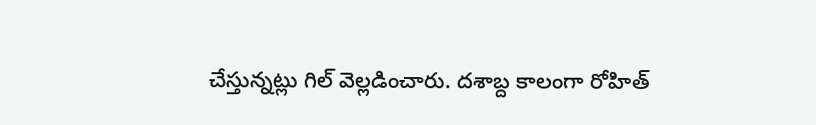చేస్తున్నట్లు గిల్ వెల్లడించారు. దశాబ్ద కాలంగా రోహిత్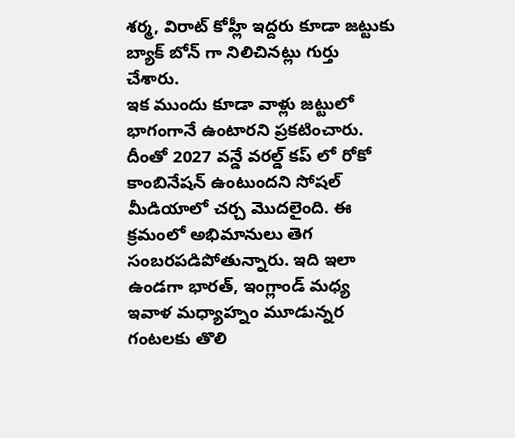శర్మ, విరాట్ కోహ్లీ ఇద్దరు కూడా జట్టుకు బ్యాక్ బోన్ గా నిలిచినట్లు గుర్తు చేశారు.
ఇక ముందు కూడా వాళ్లు జట్టులో భాగంగానే ఉంటారని ప్రకటించారు. దీంతో 2027 వన్డే వరల్డ్ కప్ లో రోకో కాంబినేషన్ ఉంటుందని సోషల్ మీడియాలో చర్చ మొదలైంది. ఈ క్రమంలో అభిమానులు తెగ సంబరపడిపోతున్నారు. ఇది ఇలా ఉండగా భారత్, ఇంగ్లాండ్ మధ్య ఇవాళ మధ్యాహ్నం మూడున్నర గంటలకు తొలి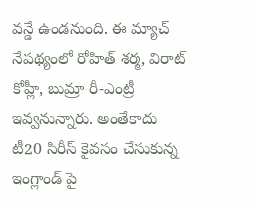వన్డే ఉండనుంది. ఈ మ్యాచ్ నేపథ్యంలో రోహిత్ శర్మ, విరాట్ కోహ్లీ, బుమ్రా రీ-ఎంట్రీ ఇవ్వనున్నారు. అంతేకాదు టీ20 సిరీస్ కైవసం చేసుకున్న ఇంగ్లాండ్ పై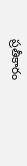ప్రతీకారం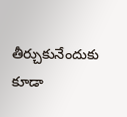తీర్చుకునేందుకు కూడా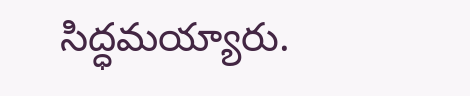సిద్ధమయ్యారు.